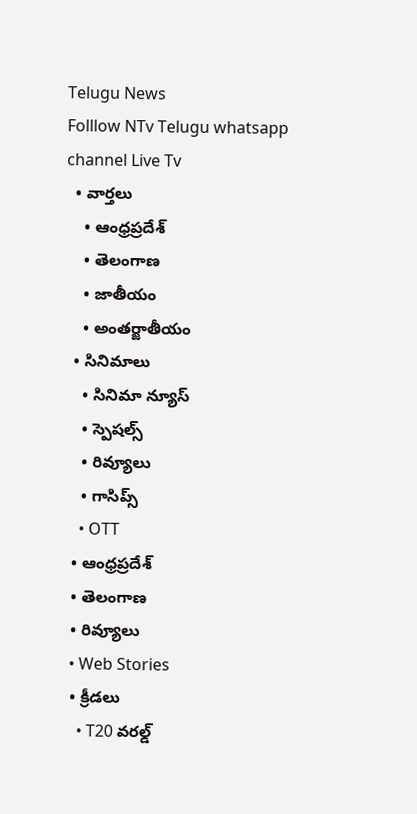Telugu News
Folllow NTv Telugu whatsapp channel Live Tv
  • వార్తలు
    • ఆంధ్రప్రదేశ్
    • తెలంగాణ
    • జాతీయం
    • అంతర్జాతీయం
  • సినిమాలు
    • సినిమా న్యూస్
    • స్పెషల్స్
    • రివ్యూలు
    • గాసిప్స్
    • OTT
  • ఆంధ్రప్రదేశ్
  • తెలంగాణ
  • రివ్యూలు
  • Web Stories
  • క్రీడలు
    • T20 వరల్డ్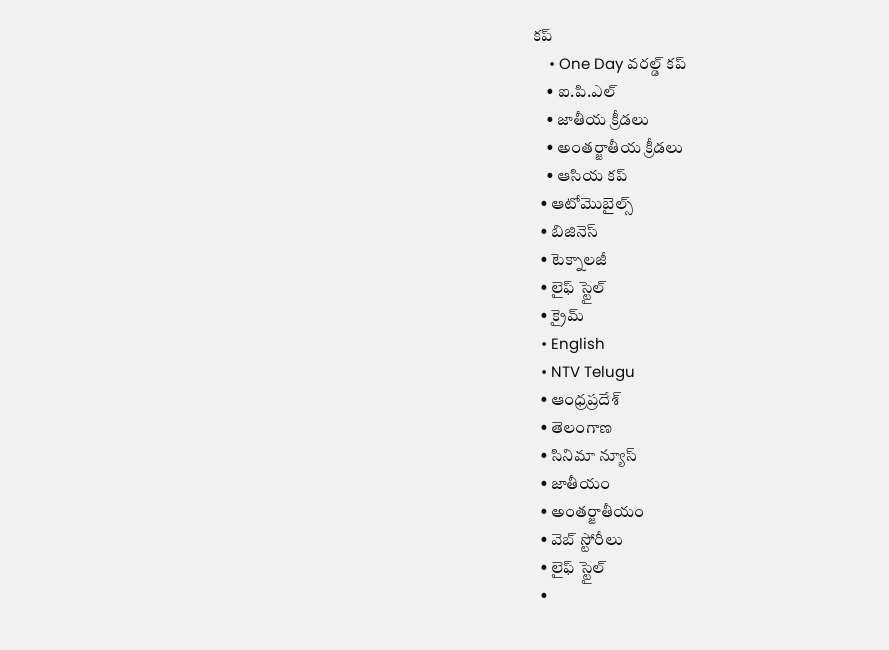కప్
    • One Day వరల్డ్ కప్
    • ఐ.పి.ఎల్
    • జాతీయ క్రీడలు
    • అంతర్జాతీయ క్రీడలు
    • ఆసియ కప్
  • ఆటోమొబైల్స్
  • బిజినెస్‌
  • టెక్నాలజీ
  • లైఫ్ స్టైల్
  • క్రైమ్
  • English
  • NTV Telugu
  • ఆంధ్రప్రదేశ్
  • తెలంగాణ
  • సినిమా న్యూస్
  • జాతీయం
  • అంతర్జాతీయం
  • వెబ్ స్టోరీలు
  • లైఫ్ స్టైల్
  •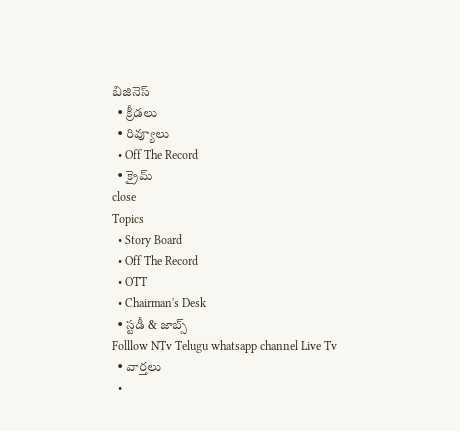బిజినెస్‌
  • క్రీడలు
  • రివ్యూలు
  • Off The Record
  • క్రైమ్
close
Topics
  • Story Board
  • Off The Record
  • OTT
  • Chairman's Desk
  • స్టడీ & జాబ్స్
Folllow NTv Telugu whatsapp channel Live Tv
  • వార్తలు
  •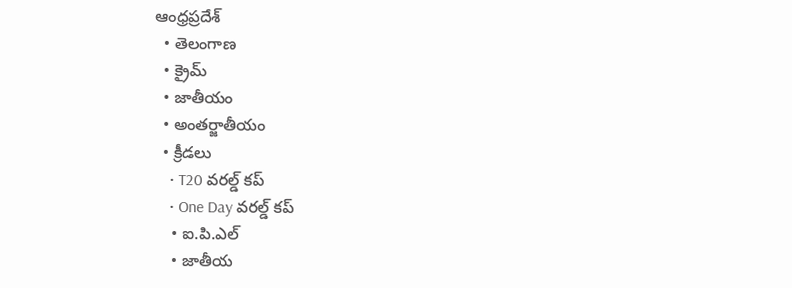ఆంధ్రప్రదేశ్
  • తెలంగాణ
  • క్రైమ్
  • జాతీయం
  • అంతర్జాతీయం
  • క్రీడలు
    • T20 వరల్డ్ కప్
    • One Day వరల్డ్ కప్
    • ఐ.పి.ఎల్
    • జాతీయ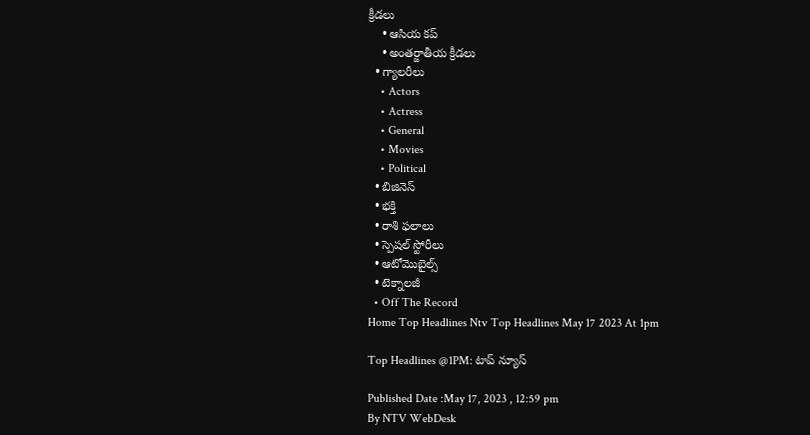క్రీడలు
    • ఆసియ కప్
    • అంతర్జాతీయ క్రీడలు
  • గ్యాలరీలు
    • Actors
    • Actress
    • General
    • Movies
    • Political
  • బిజినెస్‌
  • భక్తి
  • రాశి ఫలాలు
  • స్పెషల్‌ స్టోరీలు
  • ఆటోమొబైల్స్
  • టెక్నాలజీ
  • Off The Record
Home Top Headlines Ntv Top Headlines May 17 2023 At 1pm

Top Headlines @1PM: టాప్ న్యూస్

Published Date :May 17, 2023 , 12:59 pm
By NTV WebDesk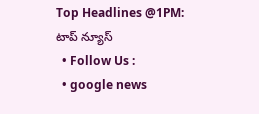Top Headlines @1PM: టాప్ న్యూస్
  • Follow Us :
  • google news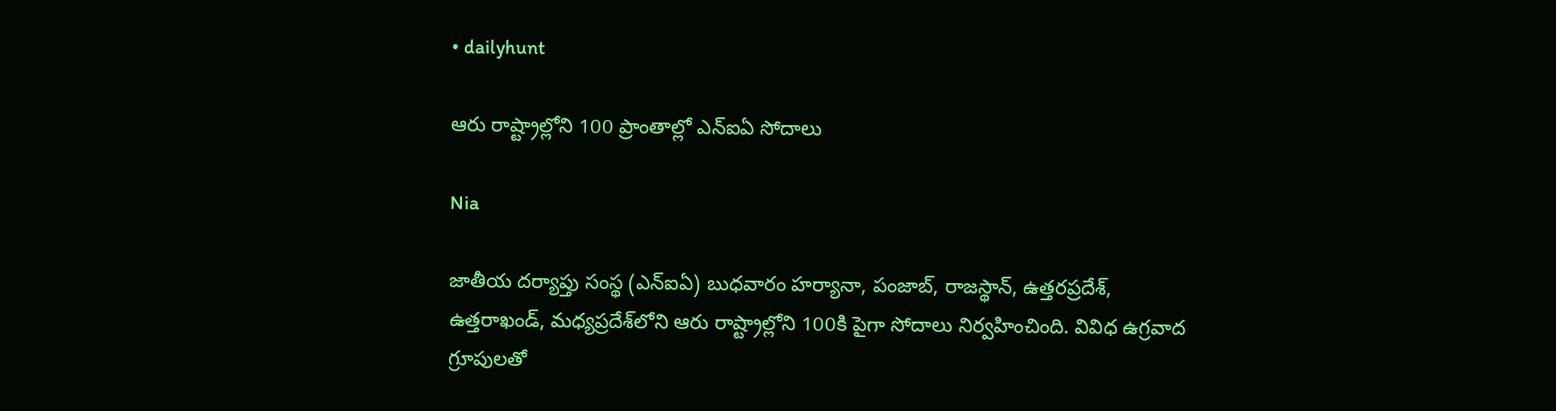• dailyhunt

ఆరు రాష్ట్రాల్లోని 100 ప్రాంతాల్లో ఎన్ఐఏ సోదాలు

Nia

జాతీయ దర్యాప్తు సంస్థ (ఎన్‌ఐఏ) బుధవారం హర్యానా, పంజాబ్, రాజస్థాన్, ఉత్తరప్రదేశ్, ఉత్తరాఖండ్, మధ్యప్రదేశ్‌లోని ఆరు రాష్ట్రాల్లోని 100కి పైగా సోదాలు నిర్వహించింది. వివిధ ఉగ్రవాద గ్రూపులతో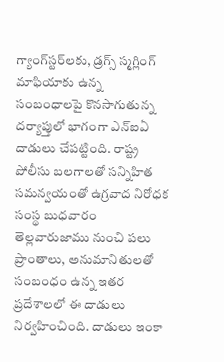గ్యాంగ్‌స్టర్‌లకు, డ్రగ్స్ స్మగ్లింగ్ మాఫియాకు ఉన్న సంబంధాలపై కొనసాగుతున్న దర్యాప్తులో భాగంగా ఎన్ఐఏ దాడులు చేపట్టింది. రాష్ట్ర పోలీసు బలగాలతో సన్నిహిత సమన్వయంతో ఉగ్రవాద నిరోధక సంస్థ బుధవారం తెల్లవారుజాము నుంచి పలు ప్రాంతాలు, అనుమానితులతో సంబంధం ఉన్న ఇతర ప్రదేశాలలో ఈ దాడులు నిర్వహించింది. దాడులు ఇంకా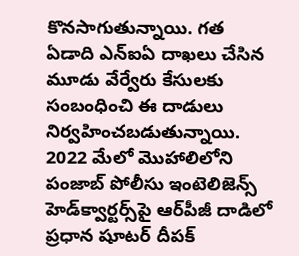కొనసాగుతున్నాయి. గత ఏడాది ఎన్‌ఐఏ దాఖలు చేసిన మూడు వేర్వేరు కేసులకు సంబంధించి ఈ దాడులు నిర్వహించబడుతున్నాయి. 2022 మేలో మొహాలిలోని పంజాబ్ పోలీసు ఇంటెలిజెన్స్ హెడ్‌క్వార్టర్స్‌పై ఆర్‌పీజీ దాడిలో ప్రధాన షూటర్ దీపక్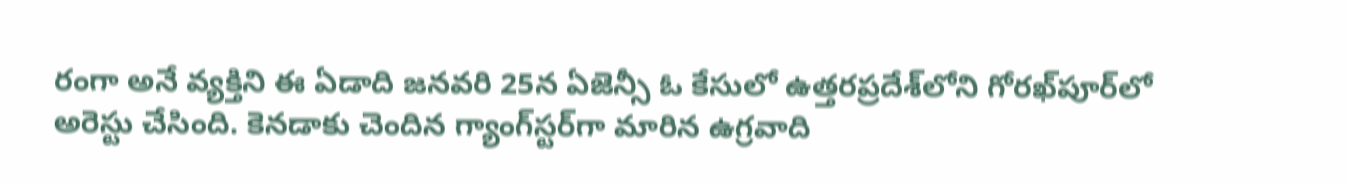రంగా అనే వ్యక్తిని ఈ ఏడాది జనవరి 25న ఏజెన్సీ ఓ కేసులో ఉత్తరప్రదేశ్‌లోని గోరఖ్‌పూర్‌లో అరెస్టు చేసింది. కెనడాకు చెందిన గ్యాంగ్‌స్టర్‌గా మారిన ఉగ్రవాది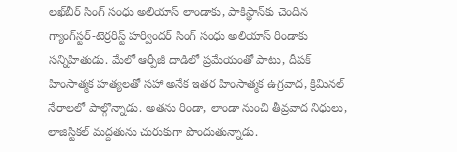లఖ్‌బీర్ సింగ్ సంధు అలియాస్ లాండాకు, పాకిస్థాన్‌కు చెందిన గ్యాంగ్‌స్టర్-టెర్రరిస్ట్ హర్విందర్ సింగ్ సంధు అలియాస్ రిండాకు సన్నిహితుడు. మేలో ఆర్పీజీ దాడిలో ప్రమేయంతో పాటు, దీపక్ హింసాత్మక హత్యలతో సహా అనేక ఇతర హింసాత్మక ఉగ్రవాద, క్రిమినల్ నేరాలలో పాల్గొన్నాడు. అతను రిండా, లాండా నుంచి తీవ్రవాద నిధులు, లాజిస్టికల్ మద్దతును చురుకుగా పొందుతున్నాడు.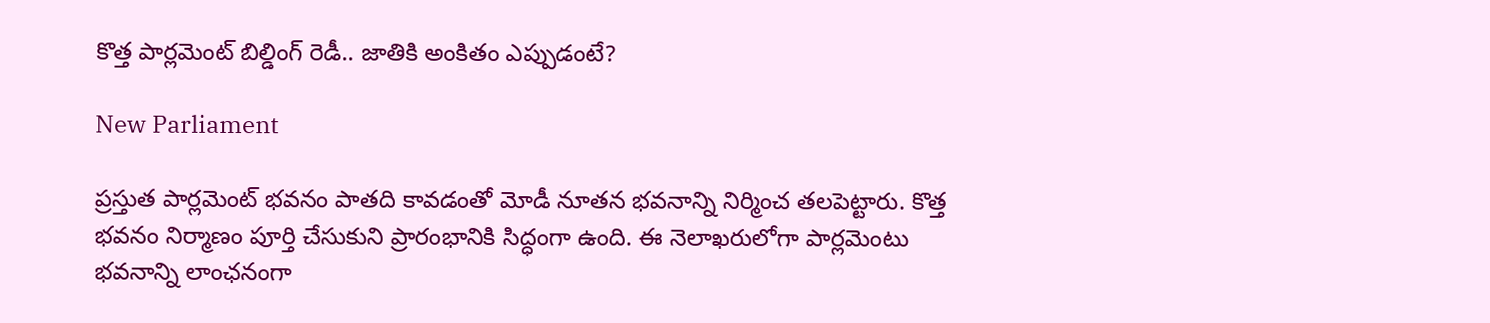కొత్త పార్లమెంట్ బిల్డింగ్ రెడీ.. జాతికి అంకితం ఎప్పుడంటే?

New Parliament

ప్రస్తుత పార్లమెంట్ భవనం పాతది కావడంతో మోడీ నూతన భవనాన్ని నిర్మించ తలపెట్టారు. కొత్త భవనం నిర్మాణం పూర్తి చేసుకుని ప్రారంభానికి సిద్ధంగా ఉంది. ఈ నెలాఖరులోగా పార్లమెంటు భవనాన్ని లాంఛనంగా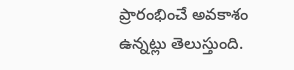ప్రారంభించే అవకాశం ఉన్నట్లు తెలుస్తుంది.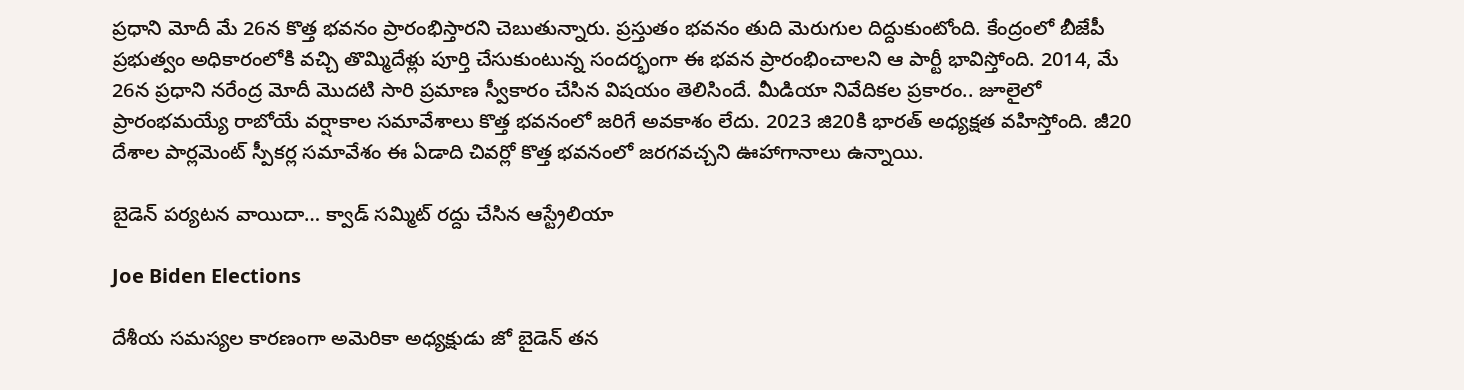ప్రధాని మోదీ మే 26న కొత్త భవనం ప్రారంభిస్తారని చెబుతున్నారు. ప్రస్తుతం భవనం తుది మెరుగుల దిద్దుకుంటోంది. కేంద్రంలో బీజేపీ ప్రభుత్వం అధికారంలోకి వచ్చి తొమ్మిదేళ్లు పూర్తి చేసుకుంటున్న సందర్భంగా ఈ భవన ప్రారంభించాలని ఆ పార్టీ భావిస్తోంది. 2014, మే 26న ప్రధాని నరేంద్ర మోదీ మొదటి సారి ప్రమాణ స్వీకారం చేసిన విషయం తెలిసిందే. మీడియా నివేదికల ప్రకారం.. జూలైలో ప్రారంభమయ్యే రాబోయే వర్షాకాల సమావేశాలు కొత్త భవనంలో జరిగే అవకాశం లేదు. 2023 జి20కి భారత్‌ అధ్యక్షత వహిస్తోంది. జీ20 దేశాల పార్లమెంట్ స్పీకర్ల సమావేశం ఈ ఏడాది చివర్లో కొత్త భవనంలో జరగవచ్చని ఊహాగానాలు ఉన్నాయి.

బైడెన్ పర్యటన వాయిదా… క్వాడ్‌ సమ్మిట్‌ రద్దు చేసిన ఆస్ట్రేలియా

Joe Biden Elections

దేశీయ సమస్యల కారణంగా అమెరికా అధ్యక్షుడు జో బైడెన్‌ తన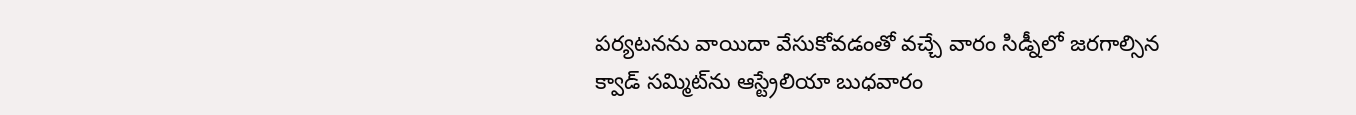పర్యటనను వాయిదా వేసుకోవడంతో వచ్చే వారం సిడ్నీలో జరగాల్సిన క్వాడ్‌ సమ్మిట్‌ను ఆస్ట్రేలియా బుధవారం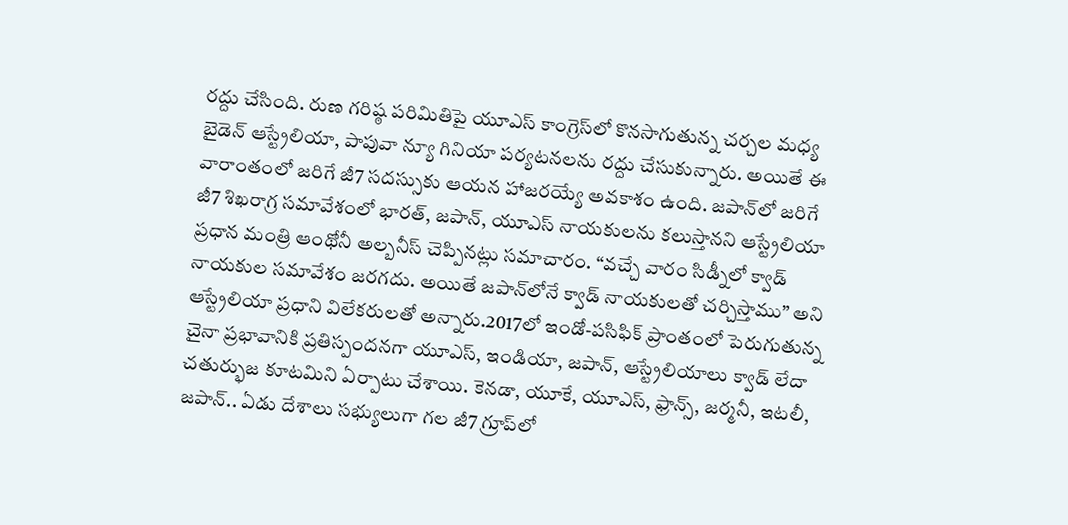రద్దు చేసింది. రుణ గరిష్ఠ పరిమితిపై యూఎస్ కాంగ్రెస్‌లో కొనసాగుతున్న చర్చల మధ్య బైడెన్ ఆస్ట్రేలియా, పాపువా న్యూ గినియా పర్యటనలను రద్దు చేసుకున్నారు. అయితే ఈ వారాంతంలో జరిగే జీ7 సదస్సుకు ఆయన హాజరయ్యే అవకాశం ఉంది. జపాన్‌లో జరిగే జీ7 శిఖరాగ్ర సమావేశంలో భారత్, జపాన్, యూఎస్ నాయకులను కలుస్తానని ఆస్ట్రేలియా ప్రధాన మంత్రి ఆంథోనీ అల్బనీస్ చెప్పినట్లు సమాచారం. “వచ్చే వారం సిడ్నీలో క్వాడ్ నాయకుల సమావేశం జరగదు. అయితే జపాన్‌లోనే క్వాడ్ నాయకులతో చర్చిస్తాము” అని ఆస్ట్రేలియా ప్రధాని విలేకరులతో అన్నారు.2017లో ఇండో-పసిఫిక్ ప్రాంతంలో పెరుగుతున్న చైనా ప్రభావానికి ప్రతిస్పందనగా యూఎస్, ఇండియా, జపాన్, ఆస్ట్రేలియాలు క్వాడ్ లేదా చతుర్భుజ కూటమిని ఏర్పాటు చేశాయి. కెనడా, యూకే, యూఎస్, ఫ్రాన్స్, జర్మనీ, ఇటలీ, జపాన్.. ఏడు దేశాలు సభ్యులుగా గల జీ7 గ్రూప్‌లో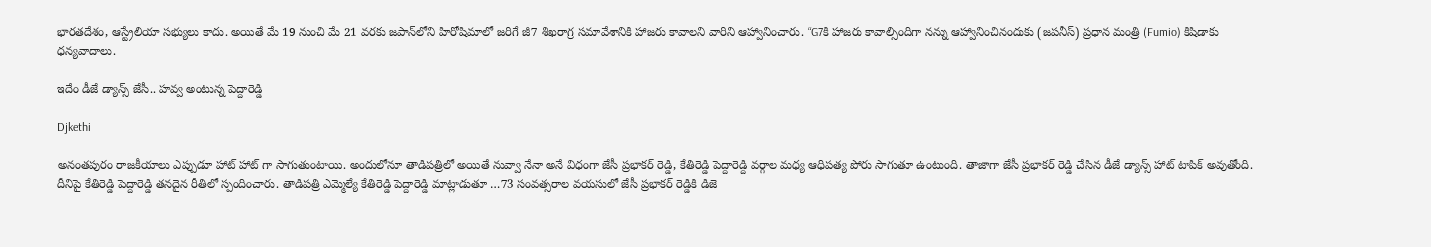భారతదేశం, ఆస్ట్రేలియా సభ్యులు కాదు. అయితే మే 19 నుంచి మే 21 వరకు జపాన్‌లోని హిరోషిమాలో జరిగే జీ7 శిఖరాగ్ర సమావేశానికి హాజరు కావాలని వారిని ఆహ్వానించారు. “G7కి హాజరు కావాల్సిందిగా నన్ను ఆహ్వానించినందుకు (జపనీస్) ప్రధాన మంత్రి (Fumio) కిషిడాకు ధన్యవాదాలు.

ఇదేం డీజే డ్యాన్స్ జేసీ.. హవ్వ అంటున్న పెద్దారెడ్డి

Djkethi

అనంతపురం రాజకీయాలు ఎప్పుడూ హాట్ హాట్ గా సాగుతుంటాయి. అందులోనూ తాడిపత్రిలో అయితే నువ్వా నేనా అనే విధంగా జేసీ ప్రభాకర్ రెడ్డి, కేతిరెడ్డి పెద్దారెడ్ది వర్గాల మధ్య ఆధిపత్య పోరు సాగుతూ ఉంటుంది. తాజాగా జేసీ ప్రభాకర్ రెడ్డి చేసిన డీజే డ్యాన్స్ హాట్ టాపిక్ అవుతోంది. దీనిపై కేతిరెడ్డి పెద్దారెడ్డి తనదైన రీతిలో స్పందించారు. తాడిపత్రి ఎమ్మెల్యే కేతిరెడ్డి పెద్దారెడ్డి మాట్లాడుతూ …73 సంవత్సరాల వయసులో జేసీ ప్రభాకర్ రెడ్డికి డిజె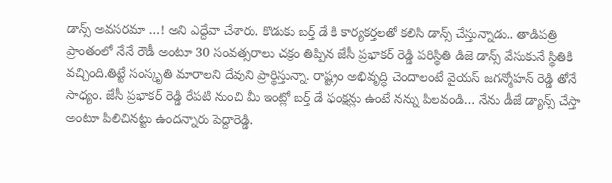డాన్స్ అవసరమా …! అని ఎద్దేవా చేశారు. కొడుకు బర్త్ డే కి కార్యకర్తలతో కలిసి డాన్స్ చేస్తున్నాడు.. తాడిపత్రి ప్రాంతంలో నేనే రౌడీ అంటూ 30 సంవత్సరాలు చక్రం తిప్పిన జేసీ ప్రభాకర్ రెడ్డి పరిస్థితి డిజె డాన్స్ వేసుకునే స్థితికి వచ్చింది.తిట్టే సంస్కృతి మారాలని దేవుని ప్రార్థిస్తున్నా. రాష్ట్రం అభివృద్ధి చెందాలంటే వైయస్ జగన్మోహన్ రెడ్డి తోనే సాధ్యం. జేసీ ప్రభాకర్ రెడ్డి రేపటి నుంచి మీ ఇంట్లో బర్త్ డే ఫంక్షన్లు ఉంటే నన్ను పిలవండి… నేను డీజే డ్యాన్స్ చేస్తా అంటూ పిలిచినట్టు ఉందన్నారు పెద్దారెడ్డి.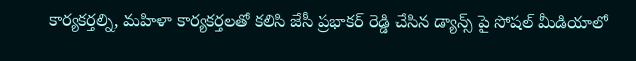కార్యకర్తల్ని, మహిళా కార్యకర్తలతో కలిసి జేసీ ప్రభాకర్ రెడ్డి చేసిన డ్యాన్స్ పై సోషల్ మీడియాలో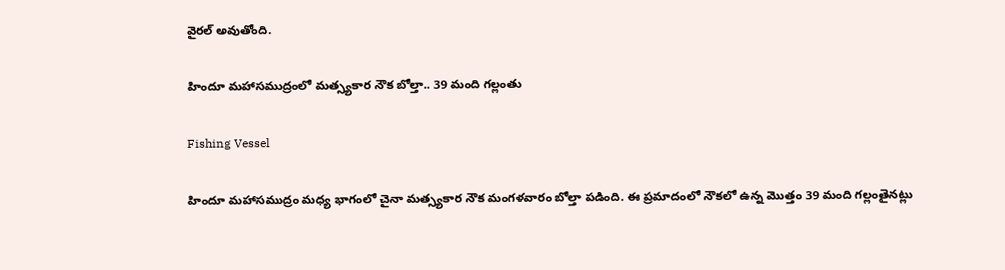వైరల్ అవుతోంది.

హిందూ మహాసముద్రంలో మత్స్యకార నౌక బోల్తా.. 39 మంది గల్లంతు

Fishing Vessel

హిందూ మహాసముద్రం మధ్య భాగంలో చైనా మత్స్యకార నౌక మంగళవారం బోల్తా పడింది. ఈ ప్రమాదంలో నౌకలో ఉన్న మొత్తం 39 మంది గల్లంతైనట్లు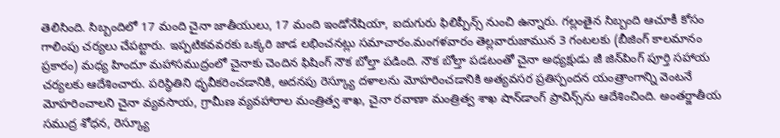తెలిసింది. సిబ్బందిలో 17 మంది చైనా జాతీయులు, 17 మంది ఇండోనేషియా, ఐదుగురు ఫిలిప్పీన్స్ నుంచి ఉన్నారు. గల్లంతైన సిబ్బంది ఆచూకీ కోసం గాలింపు చర్యలు చేపట్టారు. ఇప్పటికవవరకు ఒక్కరి జాడ లభించనట్లు సమాచారం.మంగళవారం తెల్లవారుజామున 3 గంటలకు (బీజింగ్ కాలమానం ప్రకారం) మధ్య హిందూ మహాసముద్రంలో చైనాకు చెందిన ఫిషింగ్ నౌక బోల్తా పడింది. నౌక బోల్తా పడటంతో చైనా అధ్యక్షుడు జీ జిన్‌పింగ్ పూర్తి సహాయ చర్యలకు ఆదేశించారు. పరిస్థితిని ధృవీకరించడానికి, అదనపు రెస్క్యూ దళాలను మోహరించడానికి అత్యవసర ప్రతిస్పందన యంత్రాంగాన్ని వెంటనే మోహరించాలని చైనా వ్యవసాయ, గ్రామీణ వ్యవహారాల మంత్రిత్వ శాఖ, చైనా రవాణా మంత్రిత్వ శాఖ షాన్‌డాంగ్ ప్రావిన్స్‌ను ఆదేశించింది. అంతర్జాతీయ సముద్ర శోధన, రెస్క్యూ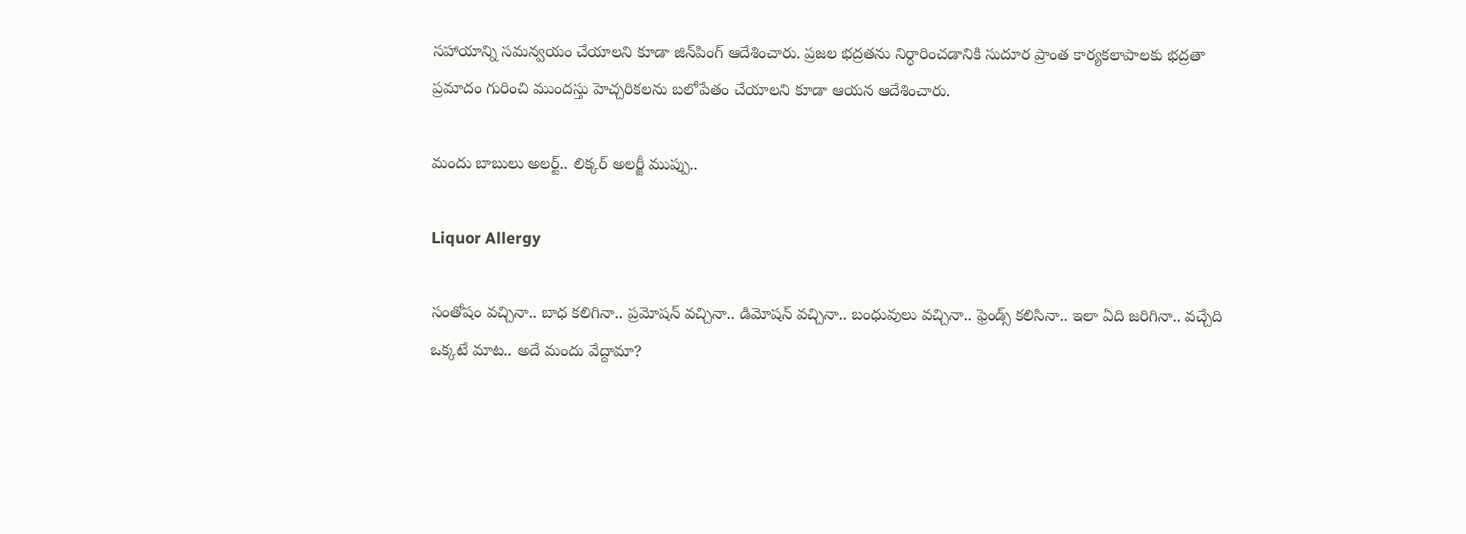సహాయాన్ని సమన్వయం చేయాలని కూడా జిన్‌పింగ్‌ ఆదేశించారు. ప్రజల భద్రతను నిర్ధారించడానికి సుదూర ప్రాంత కార్యకలాపాలకు భద్రతా ప్రమాదం గురించి ముందస్తు హెచ్చరికలను బలోపేతం చేయాలని కూడా ఆయన ఆదేశించారు.

మందు బాబులు అలర్ట్.. లిక్కర్‌ అలర్జీ ముప్పు..

Liquor Allergy

సంతోషం వచ్చినా.. బాధ కలిగినా.. ప్రమోషన్‌ వచ్చినా.. డిమోషన్‌ వచ్చినా.. బంధువులు వచ్చినా.. ఫ్రెండ్స్‌ కలిసినా.. ఇలా ఏది జరిగినా.. వచ్చేది ఒక్కటే మాట.. అదే మందు వేద్దామా?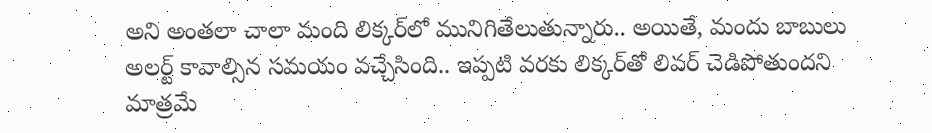అని అంతలా చాలా మంది లిక్కర్‌లో మునిగితేలుతున్నారు.. అయితే, మందు బాబులు అలర్ట్ కావాల్సిన సమయం వచ్చేసింది.. ఇప్పటి వరకు లిక్కర్‌తో లివర్‌ చెడిపోతుందని మాత్రమే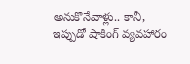అనుకొనేవాళ్లు.. కానీ, ఇప్పుడో షాకింగ్ వ్యవహారం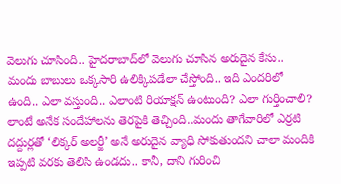వెలుగు చూసింది.. హైదరాబాద్‌లో వెలుగు చూసిన అరుదైన కేసు.. మందు బాబులు ఒక్కసారి ఉలిక్కిపడేలా చేస్తోంది.. ఇది ఎందరిలో ఉంది.. ఎలా వస్తుంది.. ఎలాంటి రియాక్షన్‌ ఉంటుంది? ఎలా గుర్తించాలి? లాంటే అనేక సందేహాలను తెరపైకి తెచ్చింది..మందు తాగేవారిలో ఎర్రటి దద్దుర్లతో ‘లిక్కర్‌ అలర్జీ’ అనే అరుదైన వ్యాధి సోకుతుందని చాలా మందికి ఇప్పటి వరకు తెలిసి ఉండదు.. కానీ, దాని గురించి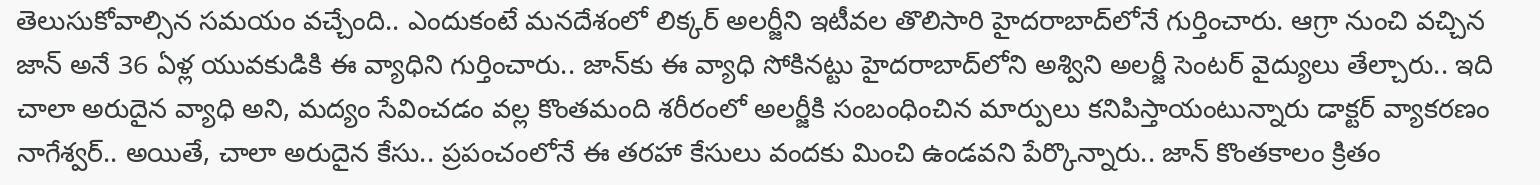తెలుసుకోవాల్సిన సమయం వచ్చేంది.. ఎందుకంటే మనదేశంలో లిక్కర్‌ అలర్జీని ఇటీవల తొలిసారి హైదరాబాద్‌లోనే గుర్తించారు. ఆగ్రా నుంచి వచ్చిన జాన్‌ అనే 36 ఏళ్ల యువకుడికి ఈ వ్యాధిని గుర్తించారు.. జాన్‌కు ఈ వ్యాధి సోకినట్టు హైదరాబాద్‌లోని అశ్విని అలర్జీ సెంటర్‌ వైద్యులు తేల్చారు.. ఇది చాలా అరుదైన వ్యాధి అని, మద్యం సేవించడం వల్ల కొంతమంది శరీరంలో అలర్జీకి సంబంధించిన మార్పులు కనిపిస్తాయంటున్నారు డాక్టర్‌ వ్యాకరణం నాగేశ్వర్‌.. అయితే, చాలా అరుదైన కేసు.. ప్రపంచంలోనే ఈ తరహా కేసులు వందకు మించి ఉండవని పేర్కొన్నారు.. జాన్‌ కొంతకాలం క్రితం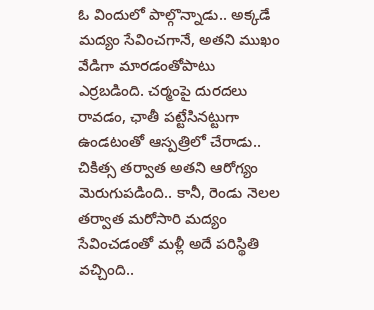ఓ విందులో పాల్గొన్నాడు.. అక్కడే మద్యం సేవించగానే, అతని ముఖం వేడిగా మారడంతోపాటు ఎర్రబడింది. చర్మంపై దురదలు రావడం, ఛాతీ పట్టేసినట్టుగా ఉండటంతో ఆస్పత్రిలో చేరాడు.. చికిత్స తర్వాత అతని ఆరోగ్యం మెరుగుపడింది.. కానీ, రెండు నెలల తర్వాత మరోసారి మద్యం సేవించడంతో మళ్లీ అదే పరిస్థితి వచ్చింది..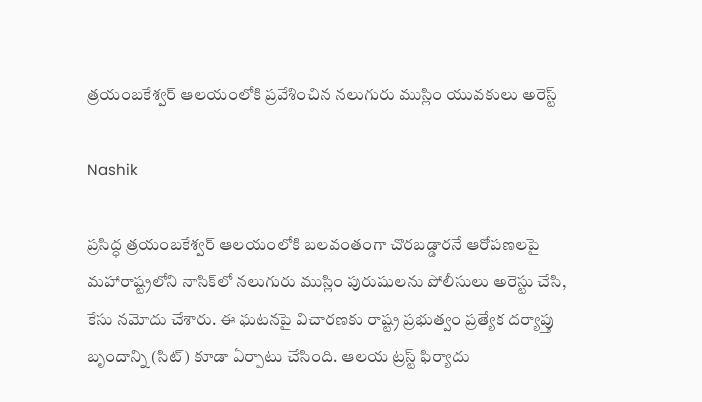త్రయంబకేశ్వర్ ఆలయంలోకి ప్రవేశించిన నలుగురు ముస్లిం యువకులు అరెస్ట్

Nashik

ప్రసిద్ధ త్రయంబకేశ్వర్ ఆలయంలోకి బలవంతంగా చొరబడ్డారనే ఆరోపణలపై మహారాష్ట్రలోని నాసిక్‌లో నలుగురు ముస్లిం పురుషులను పోలీసులు అరెస్టు చేసి, కేసు నమోదు చేశారు. ఈ ఘటనపై విచారణకు రాష్ట్ర ప్రభుత్వం ప్రత్యేక దర్యాప్తు బృందాన్ని (సిట్) కూడా ఏర్పాటు చేసింది. ఆలయ ట్రస్ట్ ఫిర్యాదు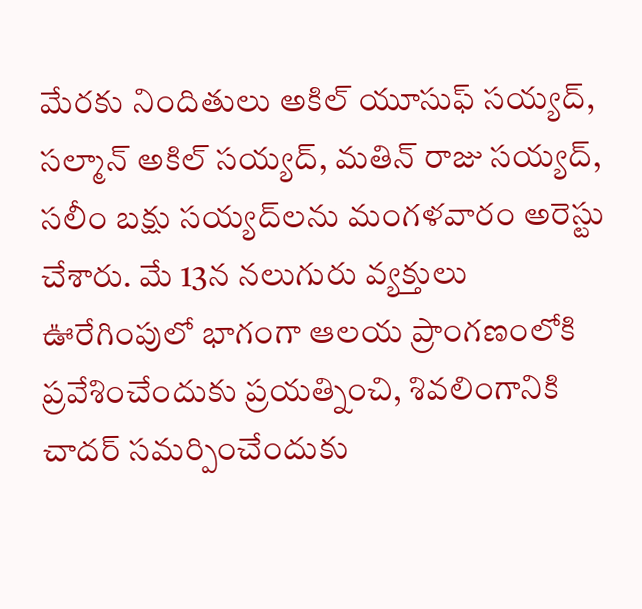మేరకు నిందితులు అకిల్ యూసుఫ్ సయ్యద్, సల్మాన్ అకిల్ సయ్యద్, మతిన్ రాజు సయ్యద్, సలీం బక్షు సయ్యద్‌లను మంగళవారం అరెస్టు చేశారు. మే 13న నలుగురు వ్యక్తులు ఊరేగింపులో భాగంగా ఆలయ ప్రాంగణంలోకి ప్రవేశించేందుకు ప్రయత్నించి, శివలింగానికి చాదర్ సమర్పించేందుకు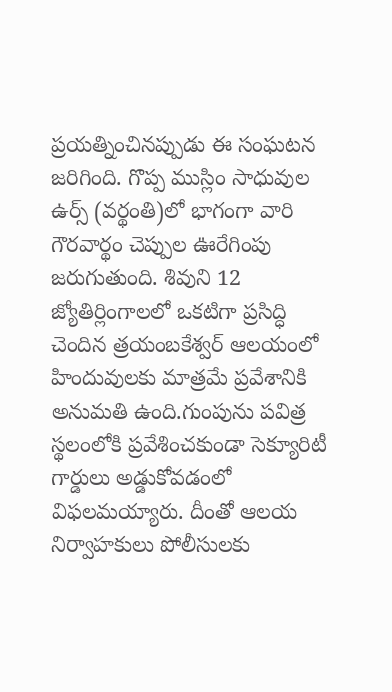ప్రయత్నించినప్పుడు ఈ సంఘటన జరిగింది. గొప్ప ముస్లిం సాధువుల ఉర్స్ (వర్థంతి)లో భాగంగా వారి గౌరవార్థం చెప్పుల ఊరేగింపు జరుగుతుంది. శివుని 12 జ్యోతిర్లింగాలలో ఒకటిగా ప్రసిద్ధి చెందిన త్రయంబకేశ్వర్ ఆలయంలో హిందువులకు మాత్రమే ప్రవేశానికి అనుమతి ఉంది.గుంపును పవిత్ర స్థలంలోకి ప్రవేశించకుండా సెక్యూరిటీ గార్డులు అడ్డుకోవడంలో విఫలమయ్యారు. దీంతో ఆలయ నిర్వాహకులు పోలీసులకు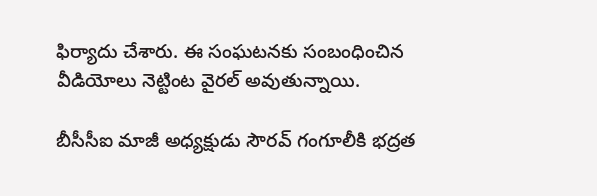ఫిర్యాదు చేశారు. ఈ సంఘటనకు సంబంధించిన వీడియోలు నెట్టింట వైరల్‌ అవుతున్నాయి.

బీసీసీఐ మాజీ అధ్యక్షుడు సౌరవ్‌ గంగూలీకి భద్రత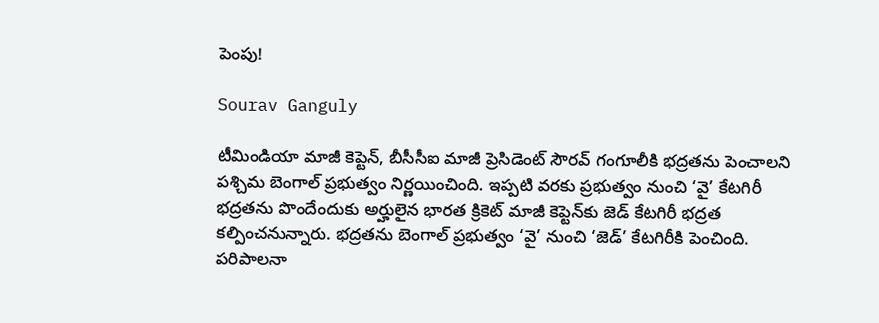పెంపు!

Sourav Ganguly

టీమిండియా మాజీ కెప్టెన్‌, బీసీసీఐ మాజీ ప్రెసిడెంట్ సౌరవ్ గంగూలీకి భద్రతను పెంచాలని పశ్చిమ బెంగాల్ ప్రభుత్వం నిర్ణయించింది. ఇప్పటి వరకు ప్రభుత్వం నుంచి ‘వై’ కేటగిరీ భద్రతను పొందేందుకు అర్హులైన భారత క్రికెట్‌ మాజీ కెప్టెన్‌కు జెడ్‌ కేటగిరీ భద్రత కల్పించనున్నారు. భద్రతను బెంగాల్ ప్రభుత్వం ‘వై’ నుంచి ‘జెడ్’ కేటగిరీకి పెంచింది. పరిపాలనా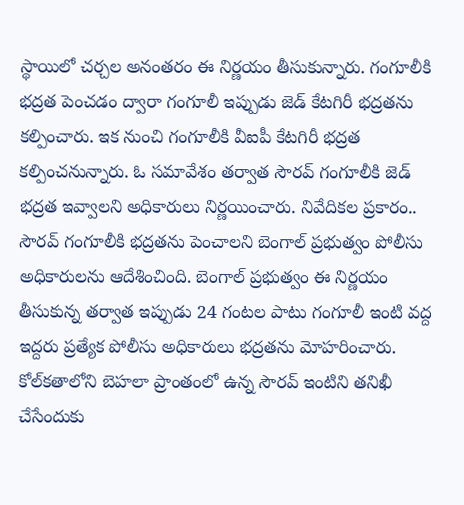స్థాయిలో చర్చల అనంతరం ఈ నిర్ణయం తీసుకున్నారు. గంగూలీకి భద్రత పెంచడం ద్వారా గంగూలీ ఇప్పుడు జెడ్ కేటగిరీ భద్రతను కల్పించారు. ఇక నుంచి గంగూలీకి వీఐపీ కేటగిరీ భద్రత కల్పించనున్నారు. ఓ సమావేశం తర్వాత సౌరవ్ గంగూలీకి జెడ్ భద్రత ఇవ్వాలని అధికారులు నిర్ణయించారు. నివేదికల ప్రకారం.. సౌరవ్ గంగూలీకి భద్రతను పెంచాలని బెంగాల్ ప్రభుత్వం పోలీసు అధికారులను ఆదేశించింది. బెంగాల్ ప్రభుత్వం ఈ నిర్ణయం తీసుకున్న తర్వాత ఇప్పుడు 24 గంటల పాటు గంగూలీ ఇంటి వద్ద ఇద్దరు ప్రత్యేక పోలీసు అధికారులు భద్రతను మోహరించారు. కోల్‌కతాలోని బెహలా ప్రాంతంలో ఉన్న సౌరవ్ ఇంటిని తనిఖీ చేసేందుకు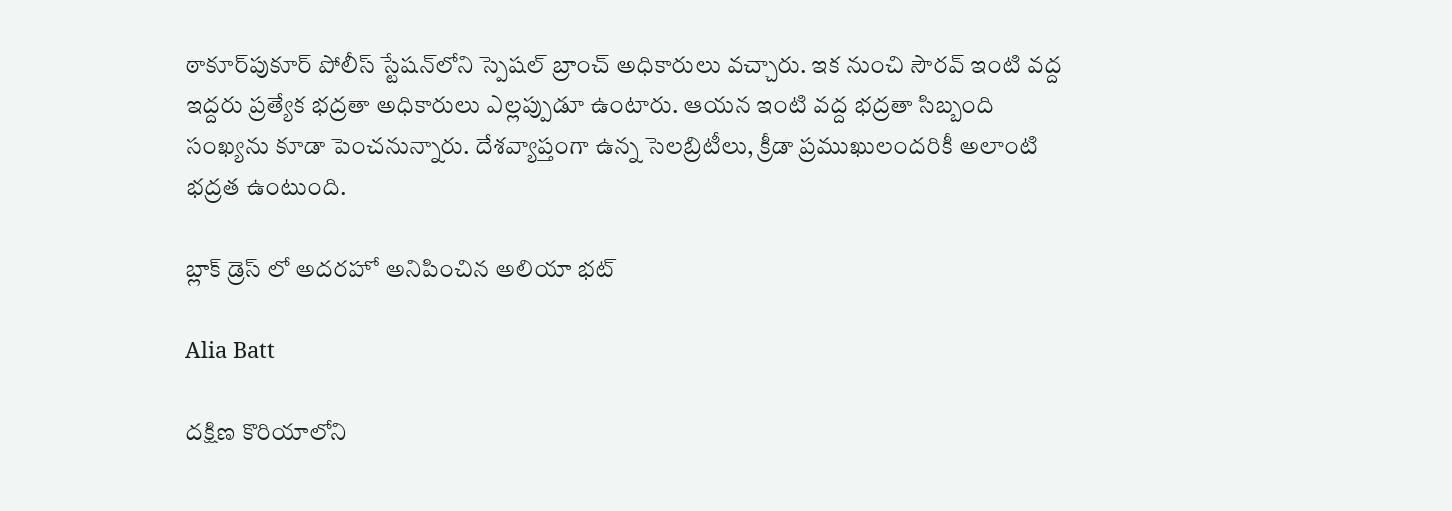ఠాకూర్‌పుకూర్ పోలీస్ స్టేషన్‌లోని స్పెషల్ బ్రాంచ్ అధికారులు వచ్చారు. ఇక నుంచి సౌరవ్ ఇంటి వద్ద ఇద్దరు ప్రత్యేక భద్రతా అధికారులు ఎల్లప్పుడూ ఉంటారు. ఆయన ఇంటి వద్ద భద్రతా సిబ్బంది సంఖ్యను కూడా పెంచనున్నారు. దేశవ్యాప్తంగా ఉన్న సెలబ్రిటీలు, క్రీడా ప్రముఖులందరికీ అలాంటి భద్రత ఉంటుంది.

బ్లాక్ డ్రెస్ లో అదరహో అనిపించిన అలియా భట్

Alia Batt

దక్షిణ కొరియాలోని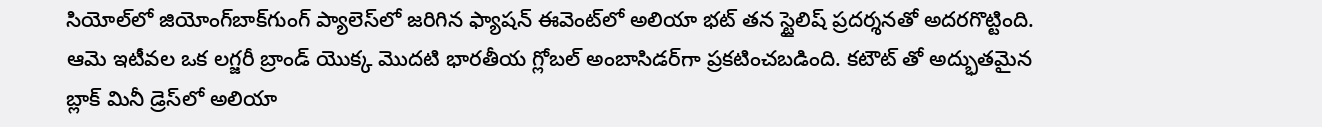సియోల్‌లో జియోంగ్‌బాక్‌గుంగ్ ప్యాలెస్‌లో జరిగిన ఫ్యాషన్ ఈవెంట్‌లో అలియా భట్ తన స్టైలిష్ ప్రదర్శనతో అదరగొట్టింది. ఆమె ఇటీవల ఒక లగ్జరీ బ్రాండ్ యొక్క మొదటి భారతీయ గ్లోబల్ అంబాసిడర్‌గా ప్రకటించబడింది. కటౌట్ తో అద్భుతమైన బ్లాక్ మినీ డ్రెస్‌లో అలియా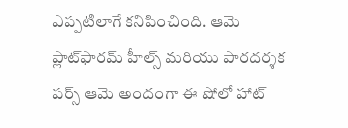ఎప్పటిలాగే కనిపించింది. ఆమె ప్లాట్‌ఫారమ్ హీల్స్ మరియు పారదర్శక పర్స్ ఆమె అందంగా ఈ షోలో హాట్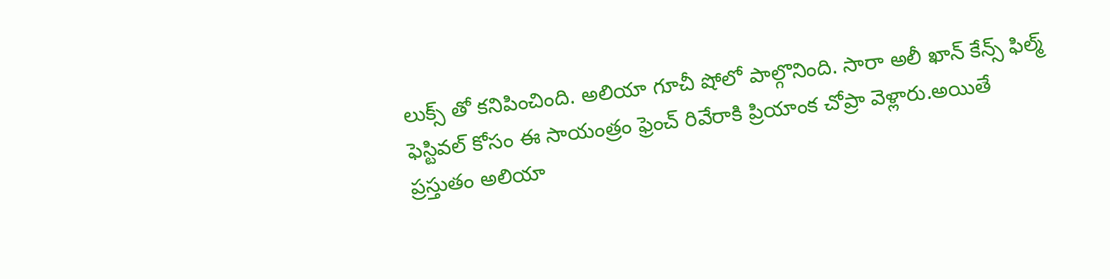లుక్స్ తో కనిపించింది. అలియా గూచీ షోలో పాల్గొనింది. సారా అలీ ఖాన్ కేన్స్ ఫిల్మ్ ఫెస్టివల్ కోసం ఈ సాయంత్రం ఫ్రెంచ్ రివేరాకి ప్రియాంక చోప్రా వెళ్లారు.అయితే ప్రస్తుతం అలియా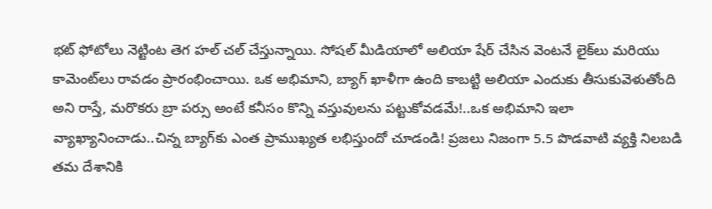భట్ ఫోటోలు నెట్టింట తెగ హల్ చల్ చేస్తున్నాయి. సోషల్ మీడియాలో అలియా షేర్ చేసిన వెంటనే లైక్‌లు మరియు కామెంట్‌లు రావడం ప్రారంభించాయి. ఒక అభిమాని, బ్యాగ్ ఖాళీగా ఉంది కాబట్టి అలియా ఎందుకు తీసుకువెళుతోంది అని రాస్తే, మరొకరు బ్రా పర్సు అంటే కనీసం కొన్ని వస్తువులను పట్టుకోవడమే!..ఒక అభిమాని ఇలా వ్యాఖ్యానించాడు..చిన్న బ్యాగ్‌కు ఎంత ప్రాముఖ్యత లభిస్తుందో చూడండి! ప్రజలు నిజంగా 5.5 పొడవాటి వ్యక్తి నిలబడి తమ దేశానికి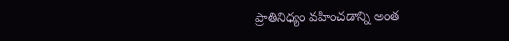ప్రాతినిధ్యం వహించడాన్ని అంత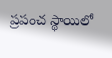ప్రపంచ స్థాయిలో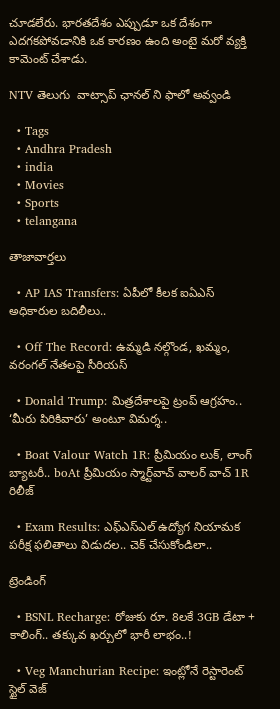చూడలేరు. భారతదేశం ఎప్పుడూ ఒక దేశంగా ఎదగకపోవడానికి ఒక కారణం ఉంది అంటై మరో వ్యక్తి కామెంట్ చేశాడు.

NTV తెలుగు  వాట్సాప్ ఛానల్ ని ఫాలో అవ్వండి

  • Tags
  • Andhra Pradesh
  • india
  • Movies
  • Sports
  • telangana

తాజావార్తలు

  • AP IAS Transfers: ఏపీలో కీలక ఐఏఎస్ అధికారుల బదిలీలు..

  • Off The Record: ఉమ్మడి నల్గొండ, ఖమ్మం, వరంగల్ నేతలపై సీరియస్

  • Donald Trump: మిత్రదేశాలపై ట్రంప్ ఆగ్రహం.. ‘మీరు పిరికివారు’ అంటూ విమర్శ..

  • Boat Valour Watch 1R: ప్రీమియం లుక్, లాంగ్ బ్యాటరీ.. boAt ప్రీమియం స్మార్ట్‌వాచ్‌ వాలర్ వాచ్ 1R రిలీజ్

  • Exam Results: ఎఫ్ఎస్ఎల్ ఉద్యోగ నియామక పరీక్ష ఫలితాలు విడుదల.. చెక్ చేసుకోండిలా..

ట్రెండింగ్‌

  • BSNL Recharge: రోజుకు రూ. 8లకే 3GB డేటా + కాలింగ్.. తక్కువ ఖర్చులో భారీ లాభం..!

  • Veg Manchurian Recipe: ఇంట్లోనే రెస్టారెంట్ స్టైల్ వెజ్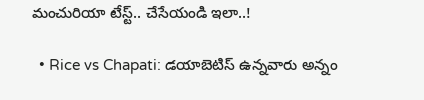మంచురియా టేస్ట్.. చేసేయండి ఇలా..!

  • Rice vs Chapati: డయాబెటిస్ ఉన్నవారు అన్నం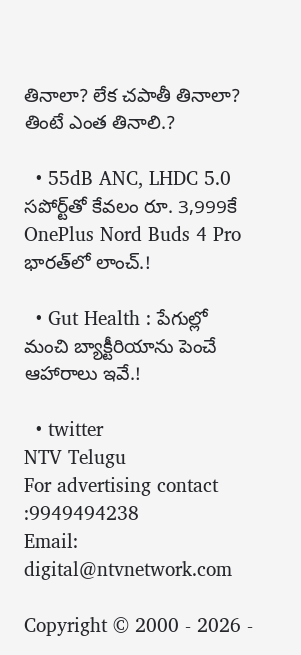తినాలా? లేక చపాతీ తినాలా? తింటే ఎంత తినాలి.?

  • 55dB ANC, LHDC 5.0 సపోర్ట్‌తో కేవలం రూ. 3,999కే OnePlus Nord Buds 4 Pro భారత్‌లో లాంచ్.!

  • Gut Health : పేగుల్లో మంచి బ్యాక్టీరియాను పెంచే ఆహారాలు ఇవే.!

  • twitter
NTV Telugu
For advertising contact :9949494238
Email: digital@ntvnetwork.com

Copyright © 2000 - 2026 -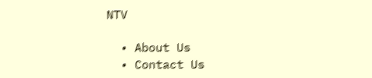NTV

  • About Us
  • Contact Us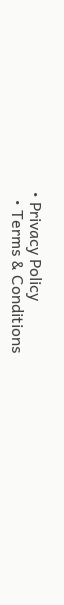• Privacy Policy
  • Terms & Conditions